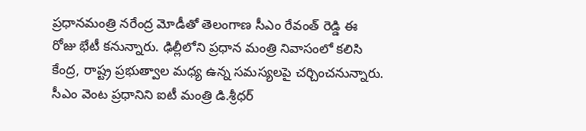ప్రధానమంత్రి నరేంద్ర మోడీతో తెలంగాణ సీఎం రేవంత్ రెడ్డి ఈ రోజు భేటీ కనున్నారు. ఢిల్లీలోని ప్రధాన మంత్రి నివాసంలో కలిసి కేంద్ర, రాష్ట్ర ప్రభుత్వాల మధ్య ఉన్న సమస్యలపై చర్చించనున్నారు. సీఎం వెంట ప్రధానిని ఐటీ మంత్రి డి.శ్రీధర్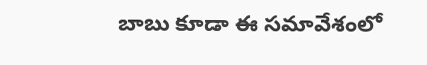బాబు కూడా ఈ సమావేశంలో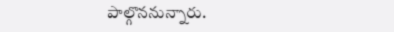పాల్గొననున్నారు.